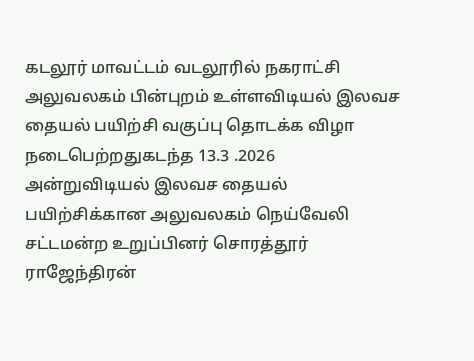கடலூர் மாவட்டம் வடலூரில் நகராட்சி அலுவலகம் பின்புறம் உள்ளவிடியல் இலவச தையல் பயிற்சி வகுப்பு தொடக்க விழா நடைபெற்றதுகடந்த 13.3 .2026 அன்றுவிடியல் இலவச தையல் பயிற்சிக்கான அலுவலகம் நெய்வேலி சட்டமன்ற உறுப்பினர் சொரத்தூர் ராஜேந்திரன்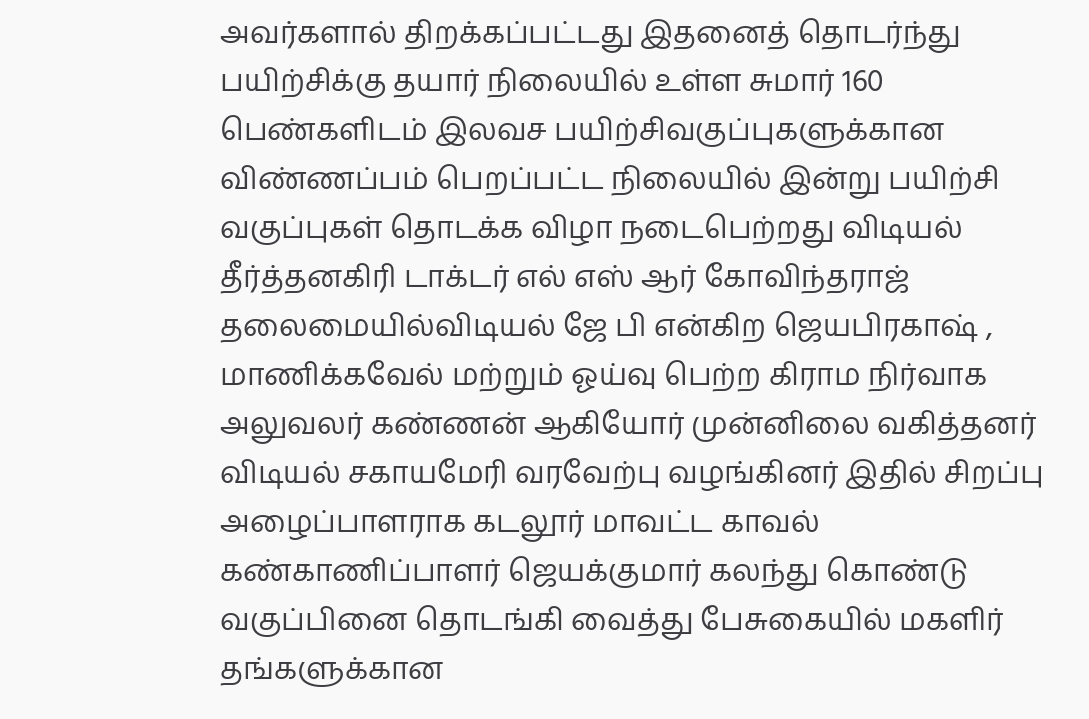அவர்களால் திறக்கப்பட்டது இதனைத் தொடர்ந்து பயிற்சிக்கு தயார் நிலையில் உள்ள சுமார் 160 பெண்களிடம் இலவச பயிற்சிவகுப்புகளுக்கான விண்ணப்பம் பெறப்பட்ட நிலையில் இன்று பயிற்சி வகுப்புகள் தொடக்க விழா நடைபெற்றது விடியல் தீர்த்தனகிரி டாக்டர் எல் எஸ் ஆர் கோவிந்தராஜ் தலைமையில்விடியல் ஜே பி என்கிற ஜெயபிரகாஷ் , மாணிக்கவேல் மற்றும் ஓய்வு பெற்ற கிராம நிர்வாக அலுவலர் கண்ணன் ஆகியோர் முன்னிலை வகித்தனர் விடியல் சகாயமேரி வரவேற்பு வழங்கினர் இதில் சிறப்பு அழைப்பாளராக கடலூர் மாவட்ட காவல் கண்காணிப்பாளர் ஜெயக்குமார் கலந்து கொண்டு வகுப்பினை தொடங்கி வைத்து பேசுகையில் மகளிர் தங்களுக்கான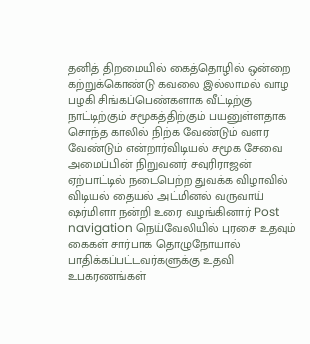தனித் திறமையில் கைத்தொழில் ஒன்றை கற்றுக்கொண்டு கவலை இல்லாமல் வாழ பழகி சிங்கப்பெண்களாக வீட்டிற்கு நாட்டிற்கும் சமூகத்திற்கும் பயனுள்ளதாக சொந்த காலில் நிற்க வேண்டும் வளர வேண்டும் என்றார்விடியல் சமூக சேவை அமைப்பின் நிறுவனர் சவுரிராஜன் ஏற்பாட்டில் நடைபெற்ற துவக்க விழாவில் விடியல் தையல் அட்மினல் வருவாய் ஷர்மிளா நன்றி உரை வழங்கினார் Post navigation நெய்வேலியில் புரசை உதவும் கைகள் சார்பாக தொழுநோயால் பாதிக்கப்பட்டவர்களுக்கு உதவி உபகரணங்கள்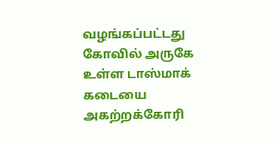வழங்கப்பட்டது கோவில் அருகே உள்ள டாஸ்மாக் கடையை அகற்றக்கோரி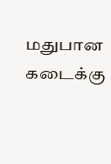மதுபான கடைக்கு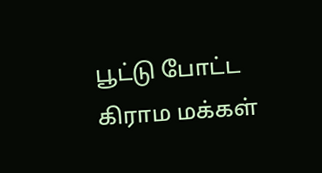பூட்டு போட்ட கிராம மக்கள்